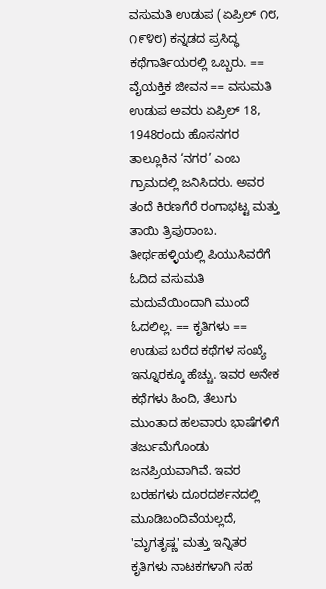ವಸುಮತಿ ಉಡುಪ (ಏಪ್ರಿಲ್ ೧೮, ೧೯೪೮) ಕನ್ನಡದ ಪ್ರಸಿದ್ಧ ಕಥೆಗಾರ್ತಿಯರಲ್ಲಿ ಒಬ್ಬರು. == ವೈಯಕ್ತಿಕ ಜೀವನ == ವಸುಮತಿ ಉಡುಪ ಅವರು ಏಪ್ರಿಲ್ 18, 1948ರಂದು ಹೊಸನಗರ ತಾಲ್ಲೂಕಿನ ‘ನಗರ’ ಎಂಬ ಗ್ರಾಮದಲ್ಲಿ ಜನಿಸಿದರು. ಅವರ ತಂದೆ ಕಿರಣಗೆರೆ ರಂಗಾಭಟ್ಟ ಮತ್ತು ತಾಯಿ ತ್ರಿಪುರಾಂಬ. ತೀರ್ಥಹಳ್ಳಿಯಲ್ಲಿ ಪಿಯುಸಿವರೆಗೆ ಓದಿದ ವಸುಮತಿ ಮದುವೆಯಿಂದಾಗಿ ಮುಂದೆ ಓದಲಿಲ್ಲ. == ಕೃತಿಗಳು == ಉಡುಪ ಬರೆದ ಕಥೆಗಳ ಸಂಖ್ಯೆ ಇನ್ನೂರಕ್ಕೂ ಹೆಚ್ಚು. ಇವರ ಅನೇಕ ಕಥೆಗಳು ಹಿಂದಿ, ತೆಲುಗು ಮುಂತಾದ ಹಲವಾರು ಭಾಷೆಗಳಿಗೆ ತರ್ಜುಮೆಗೊಂಡು ಜನಪ್ರಿಯವಾಗಿವೆ. ಇವರ ಬರಹಗಳು ದೂರದರ್ಶನದಲ್ಲಿ ಮೂಡಿಬಂದಿವೆಯಲ್ಲದೆ, 'ಮೃಗತೃಷ್ಣ' ಮತ್ತು ಇನ್ನಿತರ ಕೃತಿಗಳು ನಾಟಕಗಳಾಗಿ ಸಹ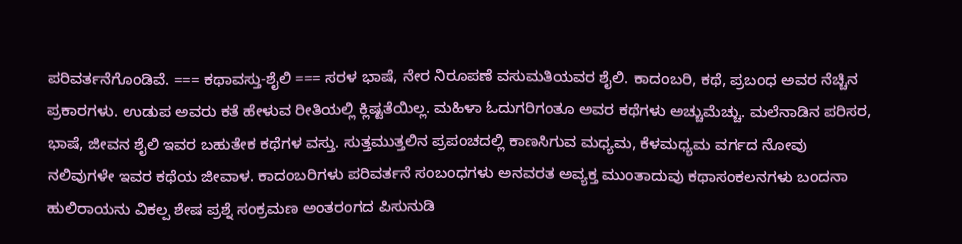ಪರಿವರ್ತನೆಗೊಂಡಿವೆ. === ಕಥಾವಸ್ತು-ಶೈಲಿ === ಸರಳ ಭಾಷೆ, ನೇರ ನಿರೂಪಣೆ ವಸುಮತಿಯವರ ಶೈಲಿ. ಕಾದಂಬರಿ, ಕಥೆ, ಪ್ರಬಂಧ ಅವರ ನೆಚ್ಚಿನ ಪ್ರಕಾರಗಳು. ಉಡುಪ ಅವರು ಕತೆ ಹೇಳುವ ರೀತಿಯಲ್ಲಿ ಕ್ಲಿಷ್ಟತೆಯಿಲ್ಲ. ಮಹಿಳಾ ಓದುಗರಿಗಂತೂ ಅವರ ಕಥೆಗಳು ಅಚ್ಚುಮೆಚ್ಚು. ಮಲೆನಾಡಿನ ಪರಿಸರ, ಭಾಷೆ, ಜೀವನ ಶೈಲಿ ಇವರ ಬಹುತೇಕ ಕಥೆಗಳ ವಸ್ತು. ಸುತ್ತಮುತ್ತಲಿನ ಪ್ರಪಂಚದಲ್ಲಿ ಕಾಣಸಿಗುವ ಮಧ್ಯಮ, ಕೆಳಮಧ್ಯಮ ವರ್ಗದ ನೋವು ನಲಿವುಗಳೇ ಇವರ ಕಥೆಯ ಜೀವಾಳ. ಕಾದಂಬರಿಗಳು ಪರಿವರ್ತನೆ ಸಂಬಂಧಗಳು ಅನವರತ ಅವ್ಯಕ್ತ ಮುಂತಾದುವು ಕಥಾಸಂಕಲನಗಳು ಬಂದನಾ ಹುಲಿರಾಯನು ವಿಕಲ್ಪ ಶೇಷ ಪ್ರಶ್ನೆ ಸಂಕ್ರಮಣ ಅಂತರಂಗದ ಪಿಸುನುಡಿ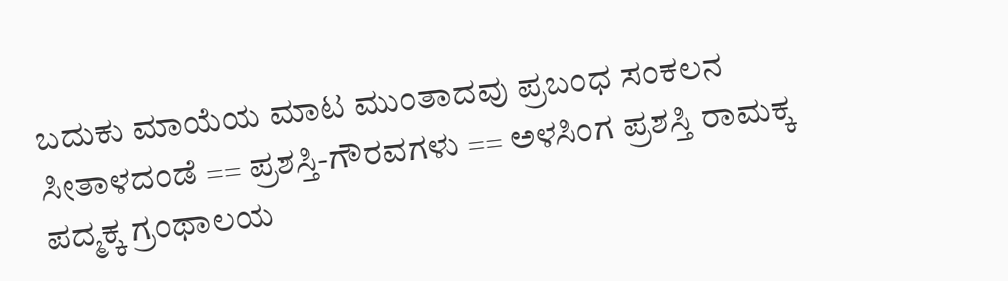ಬದುಕು ಮಾಯೆಯ ಮಾಟ ಮುಂತಾದವು ಪ್ರಬಂಧ ಸಂಕಲನ ಸೀತಾಳದಂಡೆ == ಪ್ರಶಸ್ತಿ-ಗೌರವಗಳು == ಅಳಸಿಂಗ ಪ್ರಶಸ್ತಿ ರಾಮಕ್ಕ ಪದ್ಮಕ್ಕ ಗ್ರಂಥಾಲಯ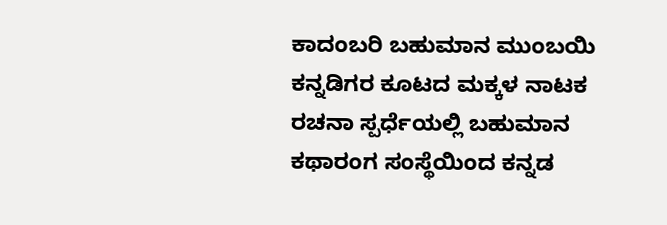ಕಾದಂಬರಿ ಬಹುಮಾನ ಮುಂಬಯಿ ಕನ್ನಡಿಗರ ಕೂಟದ ಮಕ್ಕಳ ನಾಟಕ ರಚನಾ ಸ್ಪರ್ಧೆಯಲ್ಲಿ ಬಹುಮಾನ ಕಥಾರಂಗ ಸಂಸ್ಥೆಯಿಂದ ಕನ್ನಡ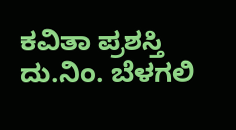ಕವಿತಾ ಪ್ರಶಸ್ತಿ ದು.ನಿಂ. ಬೆಳಗಲಿ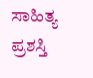ಸಾಹಿತ್ಯ ಪ್ರಶಸ್ತಿ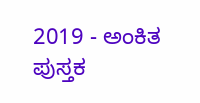2019 - ಅಂಕಿತ ಪುಸ್ತಕ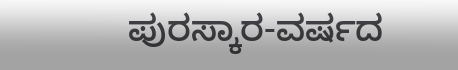ಪುರಸ್ಕಾರ-ವರ್ಷದ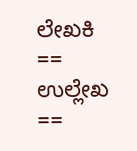ಲೇಖಕಿ == ಉಲ್ಲೇಖ ==